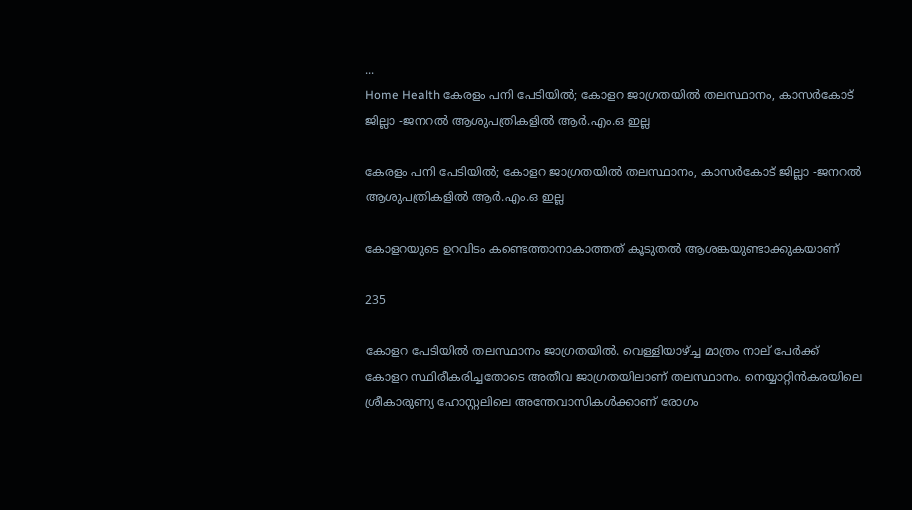...
Home Health കേരളം പനി പേടിയിൽ; കോളറ ജാഗ്രതയിൽ തലസ്ഥാനം, കാസർകോട് ജില്ലാ -ജനറൽ ആശുപത്രികളിൽ ആർ.എം.ഒ ഇല്ല

കേരളം പനി പേടിയിൽ; കോളറ ജാഗ്രതയിൽ തലസ്ഥാനം, കാസർകോട് ജില്ലാ -ജനറൽ ആശുപത്രികളിൽ ആർ.എം.ഒ ഇല്ല

കോളറയുടെ ഉറവിടം കണ്ടെത്താനാകാത്തത് കൂടുതല്‍ ആശങ്കയുണ്ടാക്കുകയാണ്

235

കോളറ പേടിയില്‍ തലസ്ഥാനം ജാഗ്രതയിൽ. വെള്ളിയാഴ്ച്ച മാത്രം നാല് പേർക്ക് കോളറ സ്ഥിരീകരിച്ചതോടെ അതീവ ജാഗ്രതയിലാണ് തലസ്ഥാനം. നെയ്യാറ്റിൻകരയിലെ ശ്രീകാരുണ്യ ഹോസ്റ്റലിലെ അന്തേവാസികൾക്കാണ് രോഗം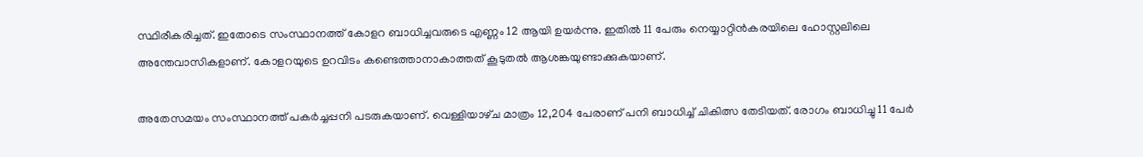സ്ഥിരീകരിച്ചത്. ഇതോടെ സംസ്ഥാനത്ത് കോളറ ബാധിച്ചവരുടെ എണ്ണം 12 ആയി ഉയർന്നു. ഇതിൽ 11 പേരും നെയ്യാറ്റിൻകരയിലെ ഹോസ്റ്റലിലെ അന്തേവാസികളാണ്. കോളറയുടെ ഉറവിടം കണ്ടെത്താനാകാത്തത് കൂടുതല്‍ ആശങ്കയുണ്ടാക്കുകയാണ്.

അതേസമയം സംസ്ഥാനത്ത് പകർച്ചപ്പനി പടരുകയാണ്. വെള്ളിയാഴ്‌ച മാത്രം 12,204 പേരാണ് പനി ബാധിച്ച് ചികിത്സ തേടിയത്. രോഗം ബാധിച്ചു 11 പേർ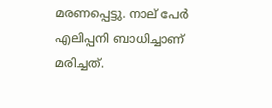മരണപ്പെട്ടു. നാല് പേർ എലിപ്പനി ബാധിച്ചാണ് മരിച്ചത്.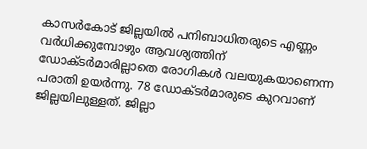കാസർകോട് ജില്ലയില്‍ പനിബാധിതരുടെ എണ്ണം വർധിക്കുമ്പോഴും ആവശ്യത്തിന് ഡോക്ടർമാരില്ലാതെ രോഗികള്‍ വലയുകയാണെന്ന പരാതി ഉയർന്നു. 78 ഡോക്ടർമാരുടെ കുറവാണ് ജില്ലയിലുള്ളത്. ജില്ലാ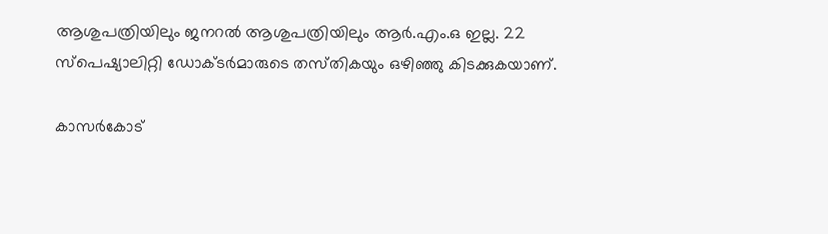ആശുപത്രിയിലും ജനറൽ ആശുപത്രിയിലും ആർ.എം.ഒ ഇല്ല. 22 സ്പെഷ്യാലിറ്റി ഡോക്ടർമാരുടെ തസ്‌തികയും ഒഴിഞ്ഞു കിടക്കുകയാണ്.

കാസർകോട്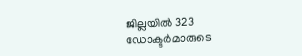ജില്ലയിൽ 323 ഡോക്ടർമാരുടെ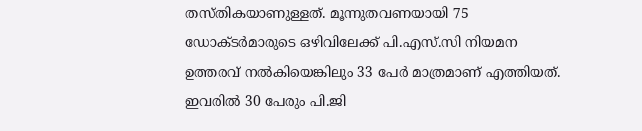തസ്‌തികയാണുള്ളത്. മൂന്നുതവണയായി 75 ഡോക്ടർമാരുടെ ഒഴിവിലേക്ക് പി.എസ്‌.സി നിയമന ഉത്തരവ് നൽകിയെങ്കിലും 33 പേർ മാത്രമാണ് എത്തിയത്. ഇവരിൽ 30 പേരും പി.ജി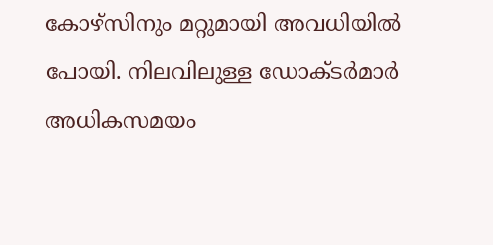കോഴ്‌സിനും മറ്റുമായി അവധിയിൽ പോയി. നിലവിലുള്ള ഡോക്ടർമാർ അധികസമയം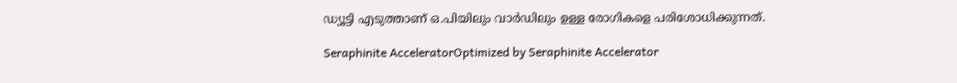ഡ്യൂട്ടി എടുത്താണ് ഒ.പിയിലും വാർഡിലും ഉള്ള രോഗികളെ പരിശോധിക്കുന്നത്.

Seraphinite AcceleratorOptimized by Seraphinite Accelerator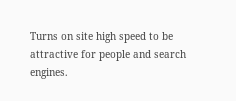Turns on site high speed to be attractive for people and search engines.